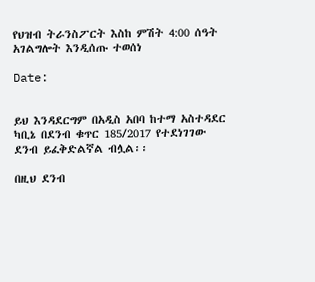የህዝብ ትራንስፖርት እስከ ምሽት 4:00 ሰዓት አገልግሎት እንዲሰጡ ተወሰነ

Date:


ይህ እንዳደርግም በአዲስ አበባ ከተማ አስተዳደር ካቢኔ በደንብ ቁጥር 185/2017 የተደነገገው ደንብ ይፈቅድልኛል ብሏል፡፡

በዚህ ደንብ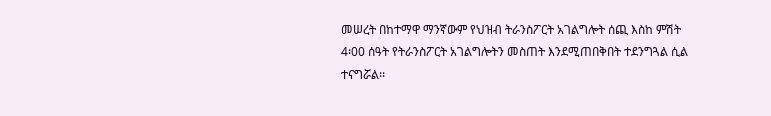መሠረት በከተማዋ ማንኛውም የህዝብ ትራንስፖርት አገልግሎት ሰጪ እስከ ምሽት 4፡00 ሰዓት የትራንስፖርት አገልግሎትን መስጠት እንደሚጠበቅበት ተደንግጓል ሲል ተናግሯል፡፡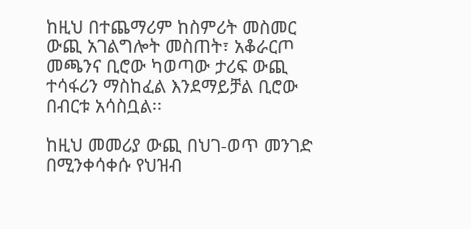ከዚህ በተጨማሪም ከስምሪት መስመር ውጪ አገልግሎት መስጠት፣ አቆራርጦ መጫንና ቢሮው ካወጣው ታሪፍ ውጪ ተሳፋሪን ማስከፈል እንደማይቻል ቢሮው በብርቱ አሳስቧል፡፡

ከዚህ መመሪያ ውጪ በህገ-ወጥ መንገድ በሚንቀሳቀሱ የህዝብ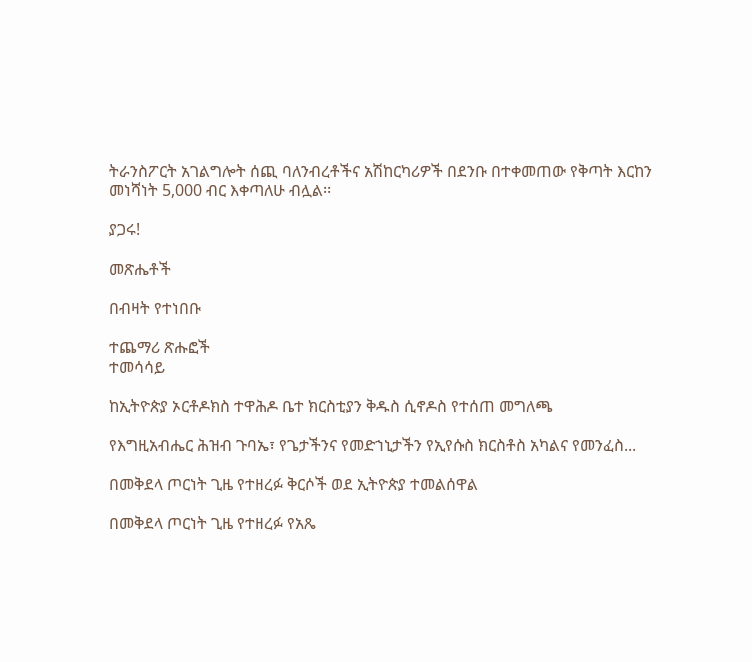ትራንስፖርት አገልግሎት ሰጪ ባለንብረቶችና አሽከርካሪዎች በደንቡ በተቀመጠው የቅጣት እርከን መነሻነት 5,000 ብር እቀጣለሁ ብሏል፡፡

ያጋሩ!

መጽሔቶች

በብዛት የተነበቡ

ተጨማሪ ጽሑፎች
ተመሳሳይ

ከኢትዮጵያ ኦርቶዶክስ ተዋሕዶ ቤተ ክርስቲያን ቅዱስ ሲኖዶስ የተሰጠ መግለጫ

የእግዚአብሔር ሕዝብ ጉባኤ፣ የጌታችንና የመድኀኒታችን የኢየሱስ ክርስቶስ አካልና የመንፈስ...

በመቅደላ ጦርነት ጊዜ የተዘረፉ ቅርሶች ወደ ኢትዮጵያ ተመልሰዋል

በመቅደላ ጦርነት ጊዜ የተዘረፉ የአጼ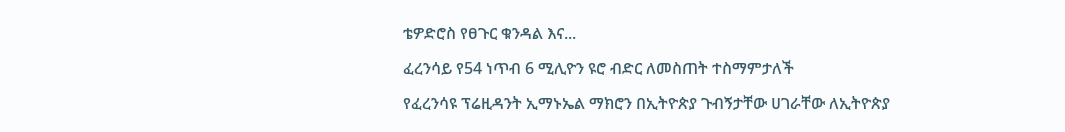ቴዎድሮስ የፀጉር ቁንዳል እና...

ፈረንሳይ የ54 ነጥብ 6 ሚሊዮን ዩሮ ብድር ለመስጠት ተስማምታለች

የፈረንሳዩ ፕሬዚዳንት ኢማኑኤል ማክሮን በኢትዮጵያ ጉብኝታቸው ሀገራቸው ለኢትዮጵያ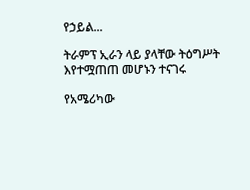የኃይል...

ትራምፕ ኢራን ላይ ያላቸው ትዕግሥት እየተሟጠጠ መሆኑን ተናገሩ

የአሜሪካው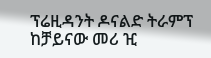ፕሬዚዳንት ዶናልድ ትራምፕ ከቻይናው መሪ ዢ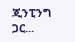ጂንፒንግ ጋር...